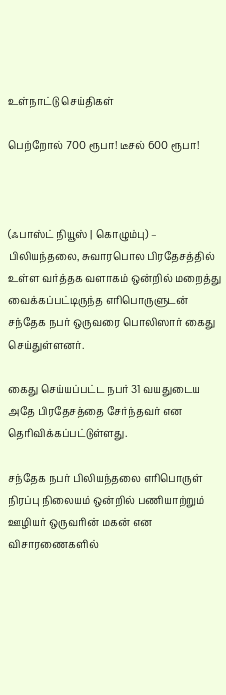உள்நாட்டு செய்திகள்

பெற்றோல் 700 ரூபா! டீசல் 600 ரூபா!



(ஃபாஸ்ட் நியூஸ் | கொழும்பு) – பிலியந்தலை, சுவாரபொல பிரதேசத்தில் உள்ள வர்த்தக வளாகம் ஒன்றில் மறைத்து வைக்கப்பட்டிருந்த எரிபொருளுடன் சந்தேக நபர் ஒருவரை பொலிஸார் கைது செய்துள்ளனர்.

கைது செய்யப்பட்ட நபர் 31 வயதுடைய அதே பிரதேசத்தை சேர்ந்தவர் என தெரிவிக்கப்பட்டுள்ளது.

சந்தேக நபர் பிலியந்தலை எரிபொருள் நிரப்பு நிலையம் ஒன்றில் பணியாற்றும் ஊழியர் ஒருவரின் மகன் என விசாரணைகளில்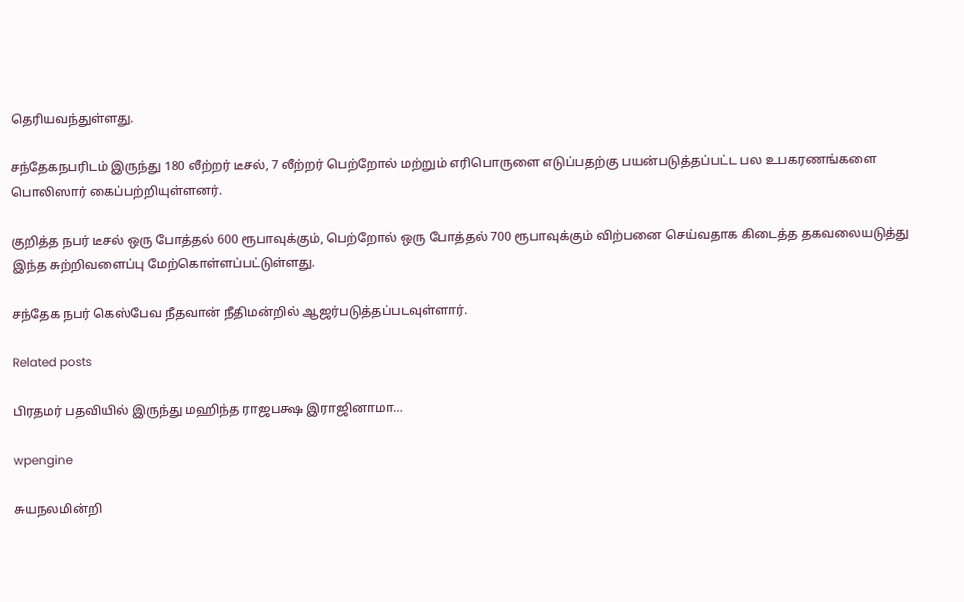தெரியவந்துள்ளது.

சந்தேகநபரிடம் இருந்து 180 லீற்றர் டீசல், 7 லீற்றர் பெற்றோல் மற்றும் எரிபொருளை எடுப்பதற்கு பயன்படுத்தப்பட்ட பல உபகரணங்களை பொலிஸார் கைப்பற்றியுள்ளனர்.

குறித்த நபர் டீசல் ஒரு போத்தல் 600 ரூபாவுக்கும், பெற்றோல் ஒரு போத்தல் 700 ரூபாவுக்கும் விற்பனை செய்வதாக கிடைத்த தகவலையடுத்து இந்த சுற்றிவளைப்பு மேற்கொள்ளப்பட்டுள்ளது.

சந்தேக நபர் கெஸ்பேவ நீதவான் நீதிமன்றில் ஆஜர்படுத்தப்படவுள்ளார்.

Related posts

பிரதமர் பதவியில் இருந்து மஹிந்த ராஜபக்ஷ இராஜினாமா…

wpengine

சுயநலமின்றி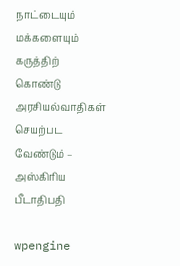நாட்டையும் மக்களையும் கருத்திற் கொண்டு அரசியல்வாதிகள் செயற்பட வேண்டும் – அஸ்கிரிய பீடாதிபதி

wpengine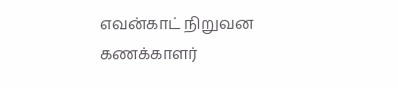எவன்காட் நிறுவன கணக்காளர்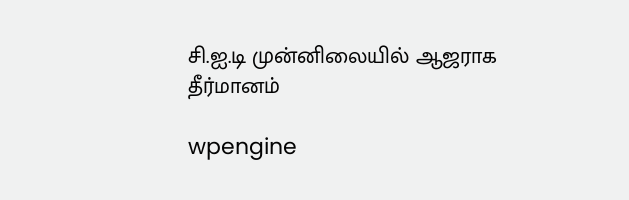சி.ஐ.டி முன்னிலையில் ஆஜராக தீர்மானம்

wpengine